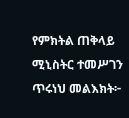የምክትል ጠቅላይ ሚኒስትር ተመሥገን ጥሩነህ መልእክት፦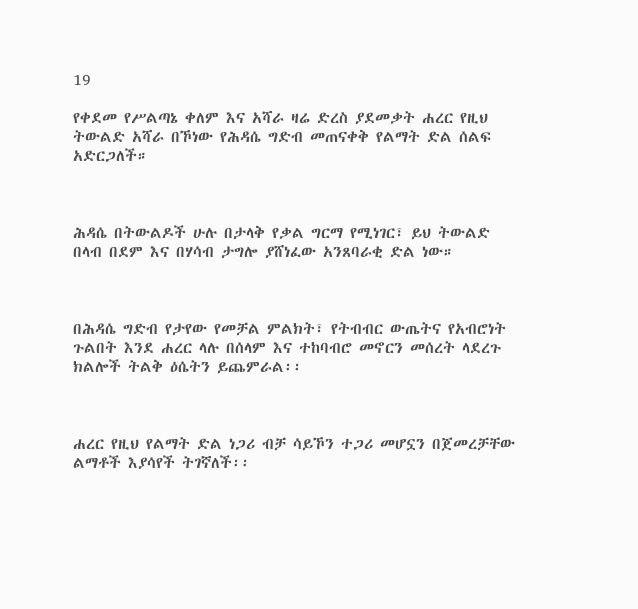19

የቀደመ የሥልጣኔ ቀለም እና አሻራ ዛሬ ድረስ ያደመቃት ሐረር የዚህ ትውልድ አሻራ በኾነው የሕዳሴ ግድብ መጠናቀቅ የልማት ድል ሰልፍ አድርጋለች።



ሕዳሴ በትውልዶች ሁሉ በታላቅ የቃል ግርማ የሚነገር፣ ይህ ትውልድ በላብ በደም እና በሃሳብ ታግሎ ያሸነፈው አንጸባራቂ ድል ነው።



በሕዳሴ ግድብ የታየው የመቻል ምልክት፣ የትብብር ውጤትና የአብሮነት ጉልበት እንደ ሐረር ላሉ በሰላም እና ተከባብሮ መኖርን መሰረት ላደረጉ ክልሎች ትልቅ ዕሴትን ይጨምራል፡፡



ሐረር የዚህ የልማት ድል ነጋሪ ብቻ ሳይኾን ተጋሪ መሆኗን በጀመረቻቸው ልማቶች እያሳየች ትገኛለች፡፡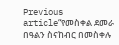Previous article“የመስቀል ደመራ በዓልን ስናከብር በመስቀሉ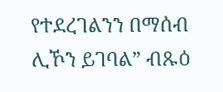የተደረገልንን በማሰብ ሊኾን ይገባል” ብጹዕ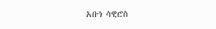አቡነ ሳዊሮስ